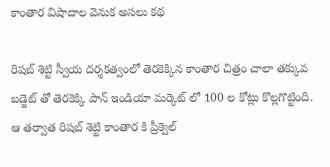కాంతార విషాదాల వెనుక అసలు కథ

రిషబ్ శెట్టి స్వీయ దర్శకత్వంలో తెరకెక్కిన కాంతార చిత్రం చాలా తక్కువ బడ్జెట్ తో తెరకెక్కి పాన్ ఇండియా మర్కెట్ లో 100 ల కోట్లు కొల్లగొట్టింది. ఆ తర్వాత రిషబ్ శెట్టి కాంతార కి ప్రీక్వెల్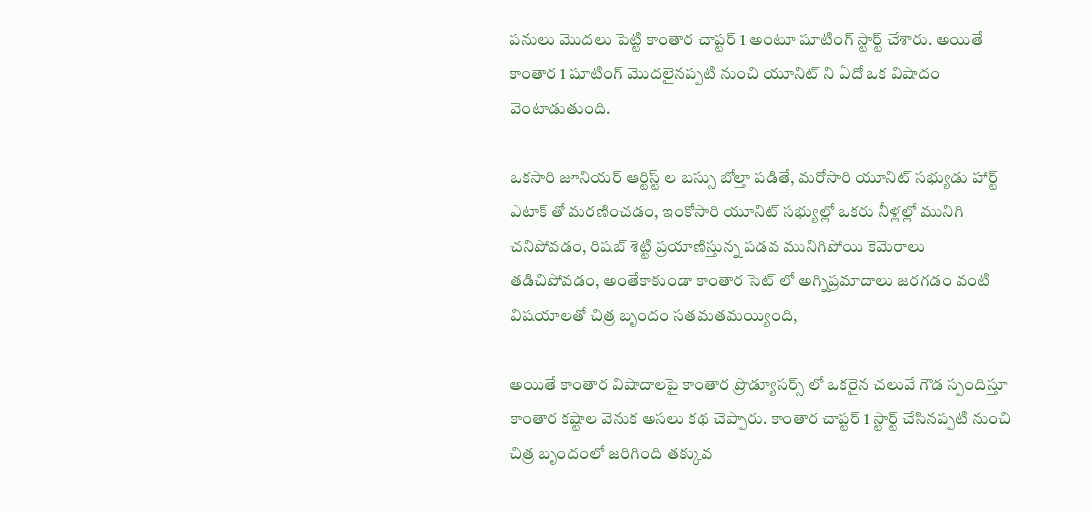పనులు మొదలు పెట్టి కాంతార చాప్టర్ 1 అంటూ షూటింగ్ స్టార్ట్ చేశారు. అయితే కాంతార 1 షూటింగ్ మొదలైనప్పటి నుంచి యూనిట్ ని ఏదో ఒక విషాదం వెంటాడుతుంది.

ఒకసారి జూనియర్ ఆర్టిస్ట్ ల బస్సు బోల్తా పడితే, మరోసారి యూనిట్ సభ్యుడు హార్ట్ ఎటాక్ తో మరణించడం, ఇంకోసారి యూనిట్ సభ్యుల్లో ఒకరు నీళ్లల్లో మునిగి చనిపోవడం, రిషబ్ శెట్టి ప్రయాణిస్తున్న పడవ మునిగిపోయి కెమెరాలు తడిచిపోవడం, అంతేకాకుండా కాంతార సెట్ లో అగ్నిప్రమాదాలు జరగడం వంటి విషయాలతో చిత్ర బృందం సతమతమయ్యింది,

అయితే కాంతార విషాదాలపై కాంతార ప్రొడ్యూసర్స్ లో ఒకరైన చలువే గౌడ స్పందిస్తూ కాంతార కష్టాల వెనుక అసలు కథ చెప్పారు. కాంతార చాప్టర్ 1 స్టార్ట్ చేసినప్పటి నుంచి చిత్ర బృందంలో జరిగింది తక్కువ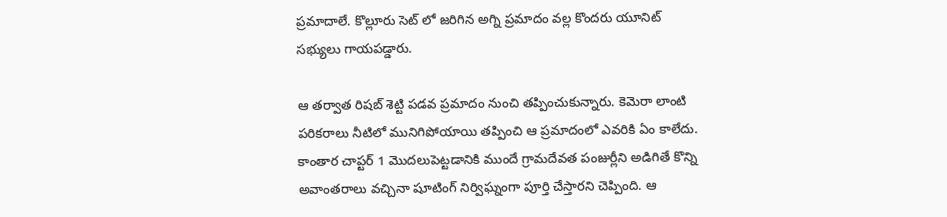ప్రమాదాలే. కొల్లూరు సెట్ లో జరిగిన అగ్ని ప్రమాదం వల్ల కొందరు యూనిట్ సభ్యులు గాయపడ్డారు.

ఆ తర్వాత రిషబ్ శెట్టి పడవ ప్రమాదం నుంచి తప్పించుకున్నారు. కెమెరా లాంటి పరికరాలు నీటిలో మునిగిపోయాయి తప్పించి ఆ ప్రమాదంలో ఎవరికి ఏం కాలేదు. కాంతార చాప్టర్ 1 మొదలుపెట్టడానికి ముందే గ్రామదేవత పంజుర్లీని అడిగితే కొన్ని అవాంతరాలు వచ్చినా షూటింగ్ నిర్విఘ్నంగా పూర్తి చేస్తారని చెప్పింది. ఆ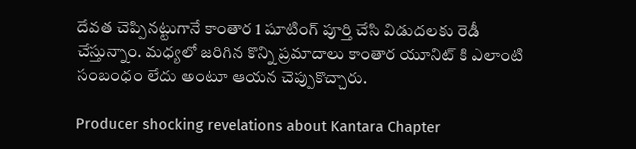దేవత చెప్పినట్టుగానే కాంతార 1 షూటింగ్ పూర్తి చేసి విడుదలకు రెడీ చేస్తున్నాం. మధ్యలో జరిగిన కొన్ని ప్రమాదాలు కాంతార యూనిట్ కి ఎలాంటి సంబంధం లేదు అంటూ ఆయన చెప్పుకొచ్చారు.

Producer shocking revelations about Kantara Chapter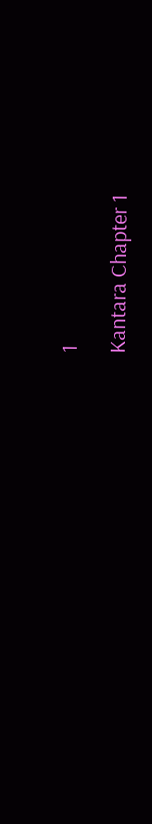1

Kantara Chapter 1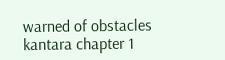warned of obstacles
kantara chapter 1